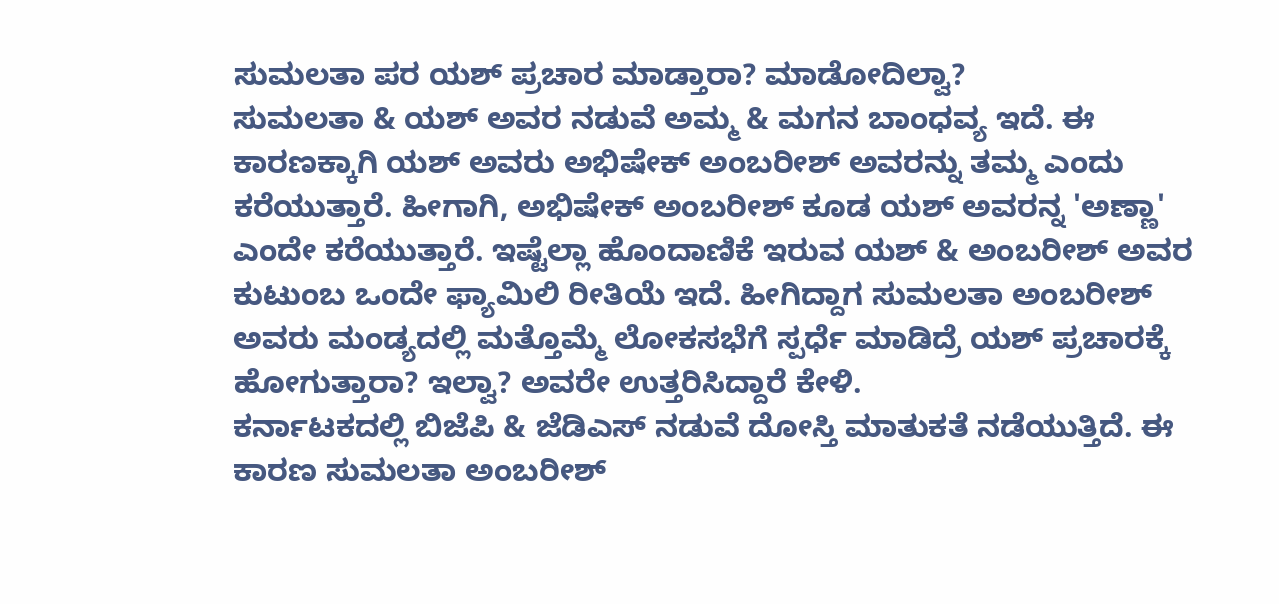ಸುಮಲತಾ ಪರ ಯಶ್ ಪ್ರಚಾರ ಮಾಡ್ತಾರಾ? ಮಾಡೋದಿಲ್ವಾ?
ಸುಮಲತಾ & ಯಶ್ ಅವರ ನಡುವೆ ಅಮ್ಮ & ಮಗನ ಬಾಂಧವ್ಯ ಇದೆ. ಈ ಕಾರಣಕ್ಕಾಗಿ ಯಶ್ ಅವರು ಅಭಿಷೇಕ್ ಅಂಬರೀಶ್ ಅವರನ್ನು ತಮ್ಮ ಎಂದು ಕರೆಯುತ್ತಾರೆ. ಹೀಗಾಗಿ, ಅಭಿಷೇಕ್ ಅಂಬರೀಶ್ ಕೂಡ ಯಶ್ ಅವರನ್ನ 'ಅಣ್ಣಾ' ಎಂದೇ ಕರೆಯುತ್ತಾರೆ. ಇಷ್ಟೆಲ್ಲಾ ಹೊಂದಾಣಿಕೆ ಇರುವ ಯಶ್ & ಅಂಬರೀಶ್ ಅವರ ಕುಟುಂಬ ಒಂದೇ ಫ್ಯಾಮಿಲಿ ರೀತಿಯೆ ಇದೆ. ಹೀಗಿದ್ದಾಗ ಸುಮಲತಾ ಅಂಬರೀಶ್ ಅವರು ಮಂಡ್ಯದಲ್ಲಿ ಮತ್ತೊಮ್ಮೆ ಲೋಕಸಭೆಗೆ ಸ್ಪರ್ಧೆ ಮಾಡಿದ್ರೆ ಯಶ್ ಪ್ರಚಾರಕ್ಕೆ ಹೋಗುತ್ತಾರಾ? ಇಲ್ವಾ? ಅವರೇ ಉತ್ತರಿಸಿದ್ದಾರೆ ಕೇಳಿ.
ಕರ್ನಾಟಕದಲ್ಲಿ ಬಿಜೆಪಿ & ಜೆಡಿಎಸ್ ನಡುವೆ ದೋಸ್ತಿ ಮಾತುಕತೆ ನಡೆಯುತ್ತಿದೆ. ಈ ಕಾರಣ ಸುಮಲತಾ ಅಂಬರೀಶ್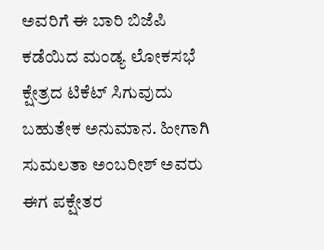ಅವರಿಗೆ ಈ ಬಾರಿ ಬಿಜೆಪಿ ಕಡೆಯಿದ ಮಂಡ್ಯ ಲೋಕಸಭೆ ಕ್ಷೇತ್ರದ ಟಿಕೆಟ್ ಸಿಗುವುದು ಬಹುತೇಕ ಅನುಮಾನ. ಹೀಗಾಗಿ ಸುಮಲತಾ ಅಂಬರೀಶ್ ಅವರು ಈಗ ಪಕ್ಷೇತರ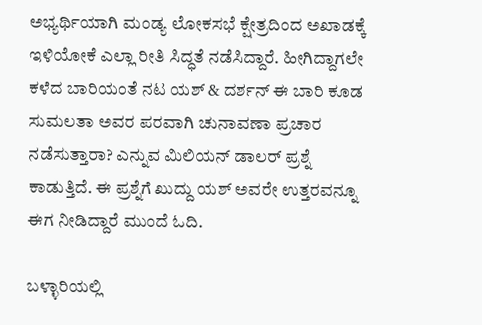ಅಭ್ಯರ್ಥಿಯಾಗಿ ಮಂಡ್ಯ ಲೋಕಸಭೆ ಕ್ಷೇತ್ರದಿಂದ ಅಖಾಡಕ್ಕೆ ಇಳಿಯೋಕೆ ಎಲ್ಲಾ ರೀತಿ ಸಿದ್ಧತೆ ನಡೆಸಿದ್ದಾರೆ. ಹೀಗಿದ್ದಾಗಲೇ ಕಳೆದ ಬಾರಿಯಂತೆ ನಟ ಯಶ್ & ದರ್ಶನ್ ಈ ಬಾರಿ ಕೂಡ ಸುಮಲತಾ ಅವರ ಪರವಾಗಿ ಚುನಾವಣಾ ಪ್ರಚಾರ ನಡೆಸುತ್ತಾರಾ? ಎನ್ನುವ ಮಿಲಿಯನ್ ಡಾಲರ್ ಪ್ರಶ್ನೆ ಕಾಡುತ್ತಿದೆ. ಈ ಪ್ರಶ್ನೆಗೆ ಖುದ್ದು ಯಶ್ ಅವರೇ ಉತ್ತರವನ್ನೂ ಈಗ ನೀಡಿದ್ದಾರೆ ಮುಂದೆ ಓದಿ.

ಬಳ್ಳಾರಿಯಲ್ಲಿ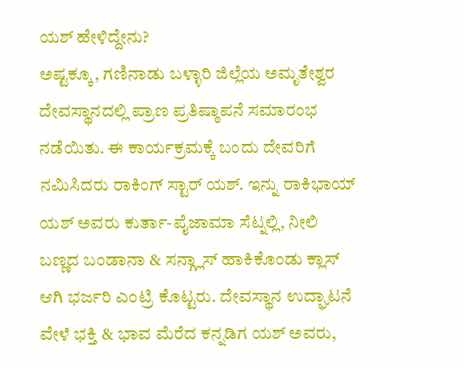ಯಶ್ ಹೇಳಿದ್ದೇನು?
ಅಷ್ಟಕ್ಕೂ, ಗಣಿನಾಡು ಬಳ್ಳಾರಿ ಜಿಲ್ಲೆಯ ಅಮೃತೇಶ್ವರ ದೇವಸ್ಥಾನದಲ್ಲಿ ಪ್ರಾಣ ಪ್ರತಿಷ್ಠಾಪನೆ ಸಮಾರಂಭ ನಡೆಯಿತು. ಈ ಕಾರ್ಯಕ್ರಮಕ್ಕೆ ಬಂದು ದೇವರಿಗೆ ನಮಿಸಿದರು ರಾಕಿಂಗ್ ಸ್ಟಾರ್ ಯಶ್. ಇನ್ನು ರಾಕಿಭಾಯ್ ಯಶ್ ಅವರು ಕುರ್ತಾ-ಪೈಜಾಮಾ ಸೆಟ್ನಲ್ಲಿ, ನೀಲಿ ಬಣ್ಣದ ಬಂಡಾನಾ & ಸನ್ಗ್ಲಾಸ್ ಹಾಕಿಕೊಂಡು ಕ್ಲಾಸ್ ಆಗಿ ಭರ್ಜರಿ ಎಂಟ್ರಿ ಕೊಟ್ಟರು. ದೇವಸ್ಥಾನ ಉದ್ಘಾಟನೆ ವೇಳೆ ಭಕ್ತಿ & ಭಾವ ಮೆರೆದ ಕನ್ನಡಿಗ ಯಶ್ ಅವರು,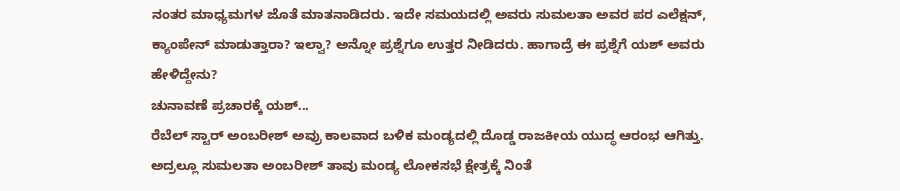ನಂತರ ಮಾಧ್ಯಮಗಳ ಜೊತೆ ಮಾತನಾಡಿದರು. ಇದೇ ಸಮಯದಲ್ಲಿ ಅವರು ಸುಮಲತಾ ಅವರ ಪರ ಎಲೆಕ್ಷನ್, ಕ್ಯಾಂಪೇನ್ ಮಾಡುತ್ತಾರಾ? ಇಲ್ವಾ? ಅನ್ನೋ ಪ್ರಶ್ನೆಗೂ ಉತ್ತರ ನೀಡಿದರು. ಹಾಗಾದ್ರೆ ಈ ಪ್ರಶ್ನೆಗೆ ಯಶ್ ಅವರು ಹೇಳಿದ್ದೇನು?
ಚುನಾವಣೆ ಪ್ರಚಾರಕ್ಕೆ ಯಶ್...
ರೆಬೆಲ್ ಸ್ಟಾರ್ ಅಂಬರೀಶ್ ಅವ್ರು ಕಾಲವಾದ ಬಳಿಕ ಮಂಡ್ಯದಲ್ಲಿ ದೊಡ್ಡ ರಾಜಕೀಯ ಯುದ್ಧ ಆರಂಭ ಆಗಿತ್ತು. ಅದ್ರಲ್ಲೂ ಸುಮಲತಾ ಅಂಬರೀಶ್ ತಾವು ಮಂಡ್ಯ ಲೋಕಸಭೆ ಕ್ಷೇತ್ರಕ್ಕೆ ನಿಂತೆ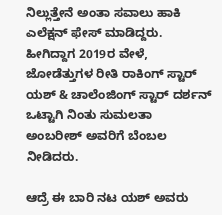ನಿಲ್ಲುತ್ತೇನೆ ಅಂತಾ ಸವಾಲು ಹಾಕಿ ಎಲೆಕ್ಷನ್ ಫೇಸ್ ಮಾಡಿದ್ದರು. ಹೀಗಿದ್ದಾಗ 2019ರ ವೇಳೆ, ಜೋಡೆತ್ತುಗಳ ರೀತಿ ರಾಕಿಂಗ್ ಸ್ಟಾರ್ ಯಶ್ & ಚಾಲೆಂಜಿಂಗ್ ಸ್ಟಾರ್ ದರ್ಶನ್ ಒಟ್ಟಾಗಿ ನಿಂತು ಸುಮಲತಾ ಅಂಬರೀಶ್ ಅವರಿಗೆ ಬೆಂಬಲ ನೀಡಿದರು.

ಆದ್ರೆ ಈ ಬಾರಿ ನಟ ಯಶ್ ಅವರು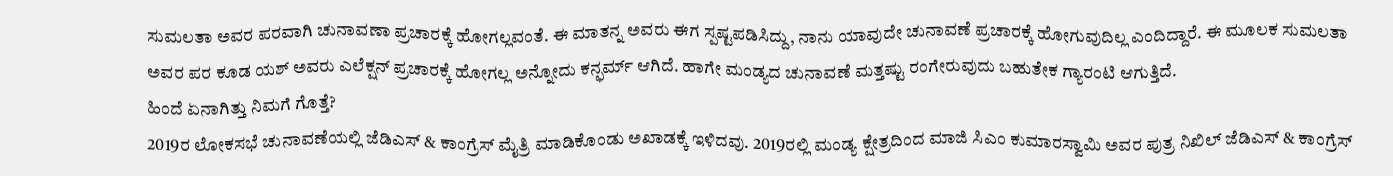ಸುಮಲತಾ ಅವರ ಪರವಾಗಿ ಚುನಾವಣಾ ಪ್ರಚಾರಕ್ಕೆ ಹೋಗಲ್ಲವಂತೆ. ಈ ಮಾತನ್ನ ಅವರು ಈಗ ಸ್ಪಷ್ಟಪಡಿಸಿದ್ದು, ನಾನು ಯಾವುದೇ ಚುನಾವಣೆ ಪ್ರಚಾರಕ್ಕೆ ಹೋಗುವುದಿಲ್ಲ ಎಂದಿದ್ದಾರೆ. ಈ ಮೂಲಕ ಸುಮಲತಾ ಅವರ ಪರ ಕೂಡ ಯಶ್ ಅವರು ಎಲೆಕ್ಷನ್ ಪ್ರಚಾರಕ್ಕೆ ಹೋಗಲ್ಲ ಅನ್ನೋದು ಕನ್ಫರ್ಮ್ ಆಗಿದೆ. ಹಾಗೇ ಮಂಡ್ಯದ ಚುನಾವಣೆ ಮತ್ತಷ್ಟು ರಂಗೇರುವುದು ಬಹುತೇಕ ಗ್ಯಾರಂಟಿ ಆಗುತ್ತಿದೆ.
ಹಿಂದೆ ಏನಾಗಿತ್ತು ನಿಮಗೆ ಗೊತ್ತೆ?
2019ರ ಲೋಕಸಭೆ ಚುನಾವಣೆಯಲ್ಲಿ ಜೆಡಿಎಸ್ & ಕಾಂಗ್ರೆಸ್ ಮೈತ್ರಿ ಮಾಡಿಕೊಂಡು ಅಖಾಡಕ್ಕೆ ಇಳಿದವು. 2019ರಲ್ಲಿ ಮಂಡ್ಯ ಕ್ಷೇತ್ರದಿಂದ ಮಾಜಿ ಸಿಎಂ ಕುಮಾರಸ್ವಾಮಿ ಅವರ ಪುತ್ರ ನಿಖಿಲ್ ಜೆಡಿಎಸ್ & ಕಾಂಗ್ರೆಸ್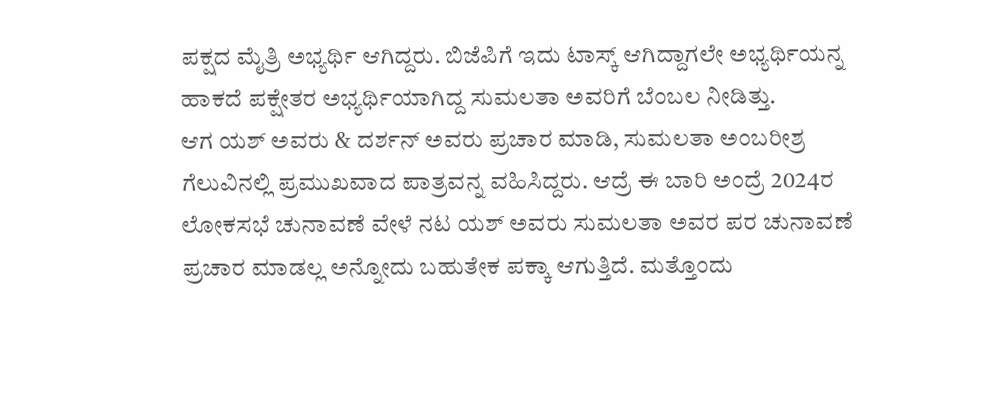ಪಕ್ಷದ ಮೈತ್ರಿ ಅಭ್ಯರ್ಥಿ ಆಗಿದ್ದರು. ಬಿಜೆಪಿಗೆ ಇದು ಟಾಸ್ಕ್ ಆಗಿದ್ದಾಗಲೇ ಅಭ್ಯರ್ಥಿಯನ್ನ ಹಾಕದೆ ಪಕ್ಷೇತರ ಅಭ್ಯರ್ಥಿಯಾಗಿದ್ದ ಸುಮಲತಾ ಅವರಿಗೆ ಬೆಂಬಲ ನೀಡಿತ್ತು.
ಆಗ ಯಶ್ ಅವರು & ದರ್ಶನ್ ಅವರು ಪ್ರಚಾರ ಮಾಡಿ, ಸುಮಲತಾ ಅಂಬರೀಶ್ರ ಗೆಲುವಿನಲ್ಲಿ ಪ್ರಮುಖವಾದ ಪಾತ್ರವನ್ನ ವಹಿಸಿದ್ದರು. ಆದ್ರೆ ಈ ಬಾರಿ ಅಂದ್ರೆ 2024ರ ಲೋಕಸಭೆ ಚುನಾವಣೆ ವೇಳೆ ನಟ ಯಶ್ ಅವರು ಸುಮಲತಾ ಅವರ ಪರ ಚುನಾವಣೆ ಪ್ರಚಾರ ಮಾಡಲ್ಲ ಅನ್ನೋದು ಬಹುತೇಕ ಪಕ್ಕಾ ಆಗುತ್ತಿದೆ. ಮತ್ತೊಂದು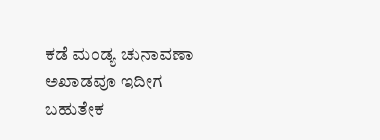ಕಡೆ ಮಂಡ್ಯ ಚುನಾವಣಾ ಅಖಾಡವೂ ಇದೀಗ ಬಹುತೇಕ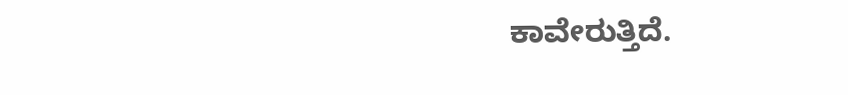ಕಾವೇರುತ್ತಿದೆ.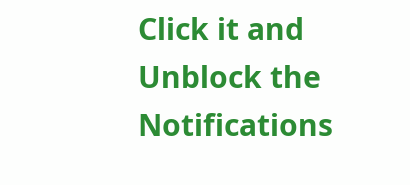Click it and Unblock the Notifications